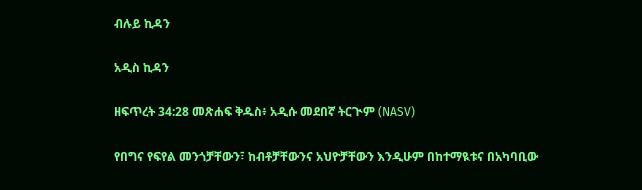ብሉይ ኪዳን

አዲስ ኪዳን

ዘፍጥረት 34:28 መጽሐፍ ቅዱስ፥ አዲሱ መደበኛ ትርጒም (NASV)

የበግና የፍየል መንጎቻቸውን፣ ከብቶቻቸውንና አህዮቻቸውን እንዲሁም በከተማዪቱና በአካባቢው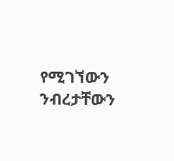የሚገኘውን ንብረታቸውን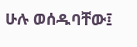ሁሉ ወሰዱባቸው፤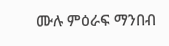ሙሉ ምዕራፍ ማንበብ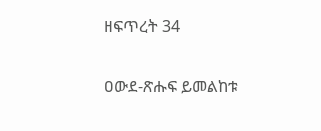ዘፍጥረት 34

ዐውደ-ጽሑፍ ይመልከቱ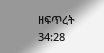ዘፍጥረት 34:28